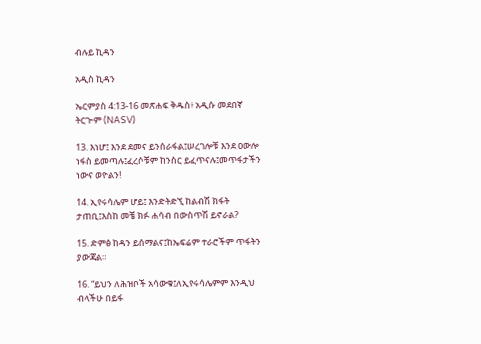ብሉይ ኪዳን

አዲስ ኪዳን

ኤርምያስ 4:13-16 መጽሐፍ ቅዱስ፥ አዲሱ መደበኛ ትርጒም (NASV)

13. እነሆ፤ እንደ ደመና ይንሰራፋል፤ሠረገሎቹ እንደ ዐውሎ ነፋስ ይመጣሉ፤ፈረሶቹም ከንስር ይፈጥናሉ፤መጥፋታችን ነውና ወዮልን!

14. ኢየሩሳሌም ሆይ፤ እንድትድኚ ከልብሽ ክፋት ታጠቢ፤እስከ መቼ ክፉ ሐሳብ በውስጥሽ ይኖራል?

15. ድምፅ ከዳን ይሰማልና፤ከኤፍሬም ተራሮችም ጥፋትን ያውጃል።

16. “ይህን ለሕዝቦች አሳውቁ፤ለኢየሩሳሌምም እንዲህ ብላችሁ በይፋ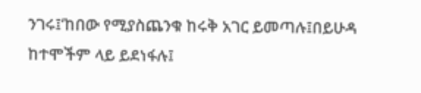ንገሩ፤‘ከበው የሚያስጨንቁ ከሩቅ አገር ይመጣሉ፤በይሁዳ ከተሞችም ላይ ይደነፋሉ፤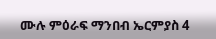ሙሉ ምዕራፍ ማንበብ ኤርምያስ 4